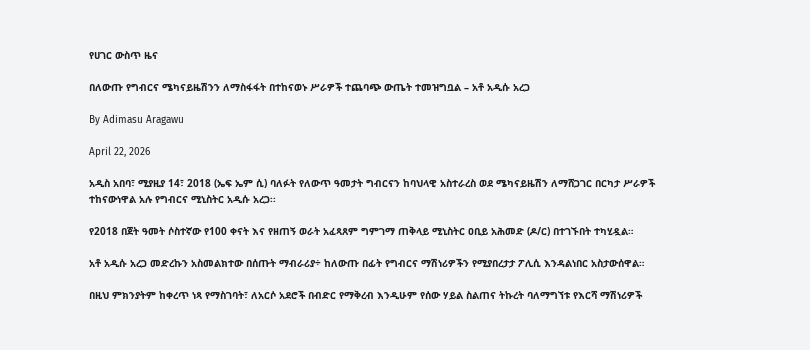የሀገር ውስጥ ዜና

በለውጡ የግብርና ሜካናይዜሽንን ለማስፋፋት በተከናወኑ ሥራዎች ተጨባጭ ውጤት ተመዝግቧል – አቶ አዲሱ አረጋ

By Adimasu Aragawu

April 22, 2026

አዲስ አበባ፣ ሚያዚያ 14፣ 2018 (ኤፍ ኤም ሲ) ባለፉት የለውጥ ዓመታት ግብርናን ከባህላዊ አስተራረስ ወደ ሜካናይዜሽን ለማሸጋገር በርካታ ሥራዎች ተከናውነዋል አሉ የግብርና ሚኒስትር አዲሱ አረጋ፡፡

የ2018 በጀት ዓመት ሶስተኛው የ100 ቀናት እና የዘጠኝ ወራት አፈጻጸም ግምገማ ጠቅላይ ሚኒስትር ዐቢይ አሕመድ (ዶ/ር) በተገኙበት ተካሂዷል።

አቶ አዲሱ አረጋ መድረኩን አስመልክተው በሰጡት ማብራሪያ÷ ከለውጡ በፊት የግብርና ማሽነሪዎችን የሚያበረታታ ፖሊሲ እንዳልነበር አስታውሰዋል።

በዚህ ምክንያትም ከቀረጥ ነጻ የማስገባት፣ ለአርሶ አደሮች በብድር የማቅረብ እንዲሁም የሰው ሃይል ስልጠና ትኩረት ባለማግኘቱ የእርሻ ማሽነሪዎች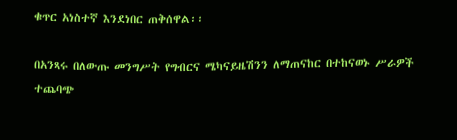ቁጥር አነስተኛ እንደነበር ጠቅሰዋል፡፡

በአንጻሩ በለውጡ መንግሥት የግብርና ሜካናይዜሽንን ለማጠናከር በተከናወኑ ሥራዎች ተጨባጭ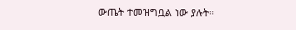ውጤት ተመዝግቧል ነው ያሉት።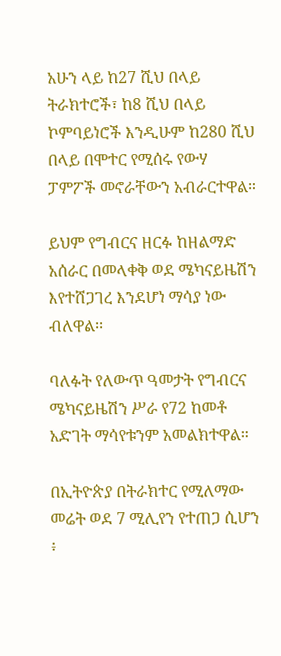አሁን ላይ ከ27 ሺህ በላይ ትራክተሮች፣ ከ8 ሺህ በላይ ኮምባይነሮች እንዲሁም ከ280 ሺህ በላይ በሞተር የሚሰሩ የውሃ ፓምፖች መኖራቸውን አብራርተዋል።

ይህም የግብርና ዘርፉ ከዘልማድ አሰራር በመላቀቅ ወደ ሜካናይዜሽን እየተሸጋገረ እንደሆነ ማሳያ ነው ብለዋል፡፡

ባለፉት የለውጥ ዓመታት የግብርና ሜካናይዜሽን ሥራ የ72 ከመቶ አድገት ማሳየቱንም አመልክተዋል።

በኢትዮጵያ በትራክተር የሚለማው መሬት ወደ 7 ሚሊየን የተጠጋ ሲሆን ፥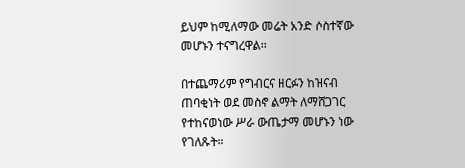ይህም ከሚለማው መሬት አንድ ሶስተኛው መሆኑን ተናግረዋል፡፡

በተጨማሪም የግብርና ዘርፉን ከዝናብ ጠባቂነት ወደ መስኖ ልማት ለማሸጋገር የተከናወነው ሥራ ውጤታማ መሆኑን ነው የገለጹት።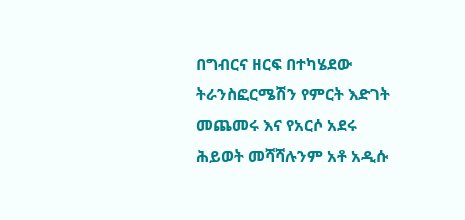በግብርና ዘርፍ በተካሄደው ትራንስፎርሜሽን የምርት እድገት መጨመሩ እና የአርሶ አደሩ ሕይወት መሻሻሉንም አቶ አዲሱ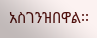አስገንዝበዋል፡፡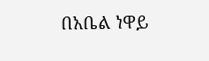በአቤል ነዋይ